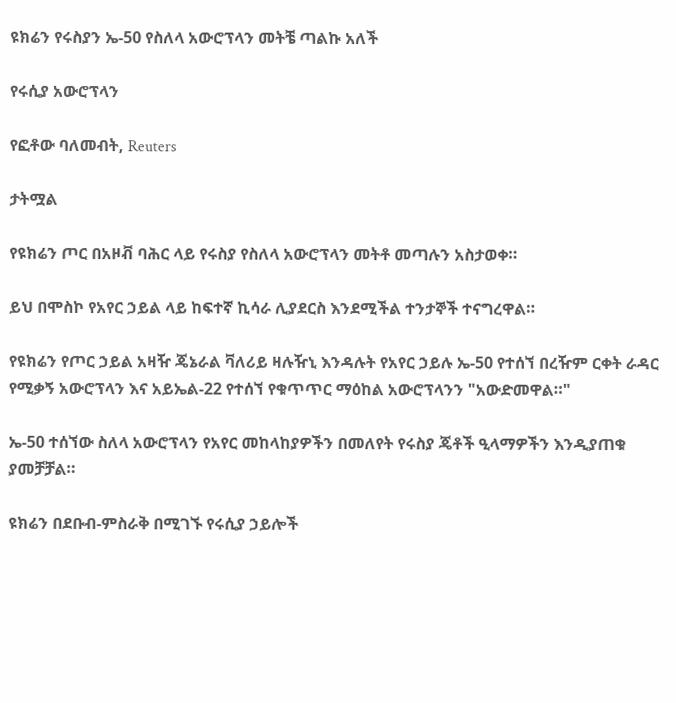ዩክሬን የሩስያን ኤ-50 የስለላ አውሮፕላን መትቼ ጣልኩ አለች

የሩሲያ አውሮፕላን

የፎቶው ባለመብት, Reuters

ታትሟል

የዩክሬን ጦር በአዞቭ ባሕር ላይ የሩስያ የስለላ አውሮፕላን መትቶ መጣሉን አስታወቀ።

ይህ በሞስኮ የአየር ኃይል ላይ ከፍተኛ ኪሳራ ሊያደርስ እንደሚችል ተንታኞች ተናግረዋል።

የዩክሬን የጦር ኃይል አዛዥ ጄኔራል ቫለሪይ ዛሉዥኒ እንዳሉት የአየር ኃይሉ ኤ-50 የተሰኘ በረዥም ርቀት ራዳር የሚቃኝ አውሮፕላን እና አይኤል-22 የተሰኘ የቁጥጥር ማዕከል አውሮፕላንን "አውድመዋል።"

ኤ-50 ተሰኘው ስለላ አውሮፕላን የአየር መከላከያዎችን በመለየት የሩስያ ጄቶች ዒላማዎችን እንዲያጠቁ ያመቻቻል።

ዩክሬን በደቡብ-ምስራቅ በሚገኙ የሩሲያ ኃይሎች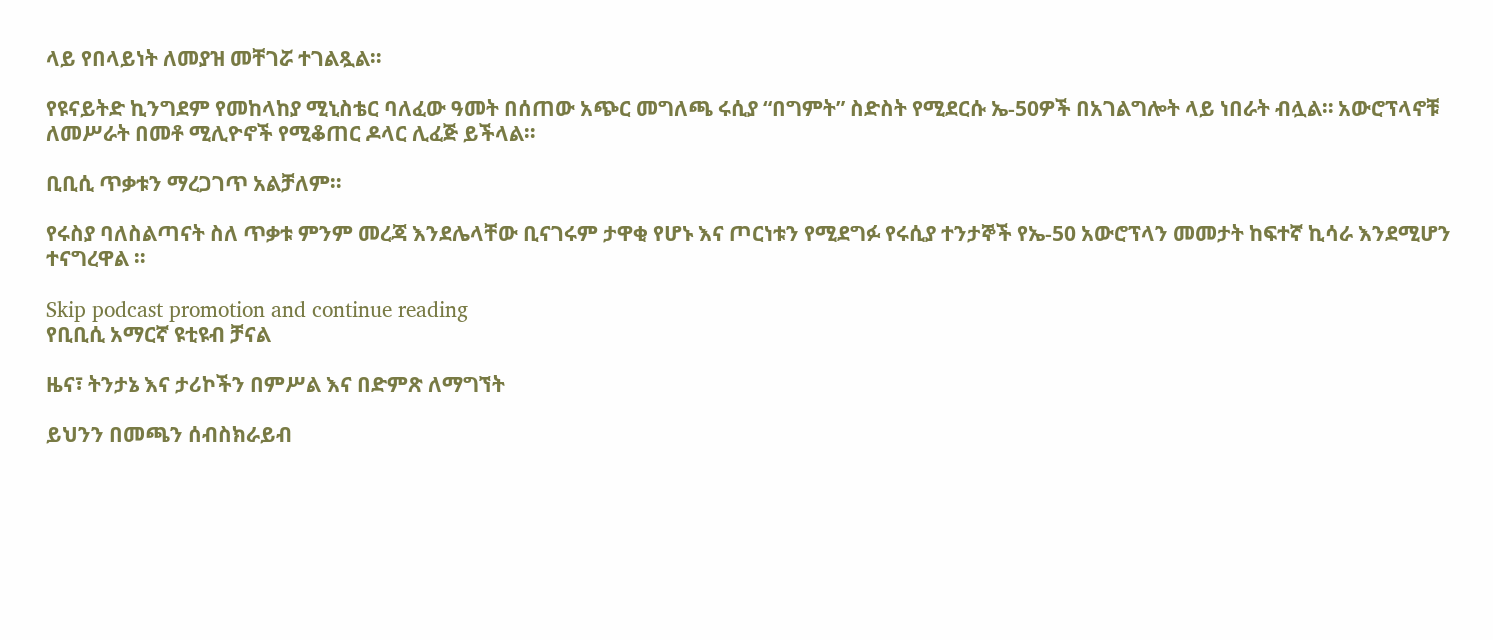ላይ የበላይነት ለመያዝ መቸገሯ ተገልጿል።

የዩናይትድ ኪንግደም የመከላከያ ሚኒስቴር ባለፈው ዓመት በሰጠው አጭር መግለጫ ሩሲያ “በግምት” ስድስት የሚደርሱ ኤ-50ዎች በአገልግሎት ላይ ነበራት ብሏል። አውሮፕላኖቹ ለመሥራት በመቶ ሚሊዮኖች የሚቆጠር ዶላር ሊፈጅ ይችላል።

ቢቢሲ ጥቃቱን ማረጋገጥ አልቻለም።

የሩስያ ባለስልጣናት ስለ ጥቃቱ ምንም መረጃ እንደሌላቸው ቢናገሩም ታዋቂ የሆኑ እና ጦርነቱን የሚደግፉ የሩሲያ ተንታኞች የኤ-50 አውሮፕላን መመታት ከፍተኛ ኪሳራ እንደሚሆን ተናግረዋል ።

Skip podcast promotion and continue reading
የቢቢሲ አማርኛ ዩቲዩብ ቻናል

ዜና፣ ትንታኔ እና ታሪኮችን በምሥል እና በድምጽ ለማግኘት

ይህንን በመጫን ሰብስክራይብ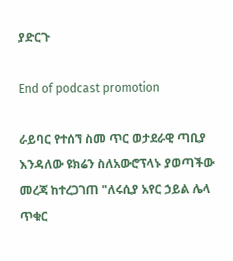ያድርጉ

End of podcast promotion

ራይባር የተሰኘ ስመ ጥር ወታደራዊ ጣቢያ እንዳለው ዩክሬን ስለአውሮፕላኑ ያወጣችው መረጃ ከተረጋገጠ "ለሩሲያ አየር ኃይል ሌላ ጥቁር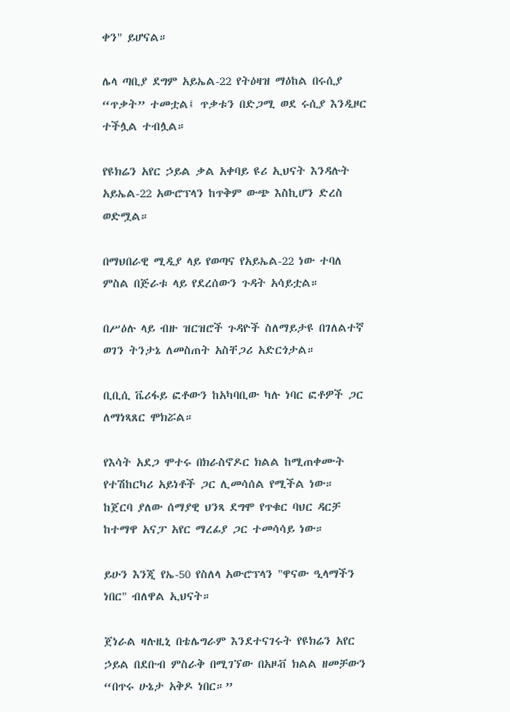ቀን" ይሆናል።

ሌላ ጣቢያ ደግም አይኤል-22 የትዕዛዝ ማዕከል በሩሲያ “ጥቃት” ተመቷል፤ ጥቃቱን በድጋሚ ወደ ሩሲያ እንዲዞር ተችሏል ተብሏል።

የዩክሬን አየር ኃይል ቃል አቀባይ ዩሪ ኢህናት እንዳሉት አይኤል-22 አውሮፕላን ከጥቅም ውጭ እስኪሆን ድረስ ወድሟል።

በማህበራዊ ሚዲያ ላይ የወጣና የአይኤል-22 ነው ተባለ ምስል በጅራቱ ላይ የደረሰውን ጉዳት አሳይቷል።

በሥዕሉ ላይ ብዙ ዝርዝሮች ጉዳዮች ስለማይታዩ በገለልተኛ ወገን ትንታኔ ለመስጠት አስቸጋሪ አድርጎታል።

ቢቢሲ ቬሪፋይ ፎቶውን ከአካባቢው ካሉ ነባር ፎቶዎች ጋር ለማነጻጸር ሞክሯል።

የእሳት አደጋ ሞተሩ በክራስኖዶር ክልል ከሚጠቀሙት የተሽከርካሪ አይነቶች ጋር ሊመሳሰል የሚችል ነው። ከጀርባ ያለው ሰማያዊ ህንጻ ደግሞ የጥቁር ባህር ዳርቻ ከተማዋ አናፓ አየር ማረፊያ ጋር ተመሳሳይ ነው።

ይሁን እንጂ የኤ-50 የስለላ አውሮፕላን "ዋናው ዒላማችን ነበር" ብለዋል ኢህናት።

ጀነራል ዛሉዚኒ በቴሌግራም እንደተናገሩት የዩክሬን አየር ኃይል በደቡብ ምስራቅ በሚገኘው በአዞቭ ክልል ዘመቻውን “በጥሩ ሁኔታ አቅዶ ነበር።”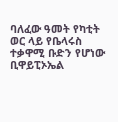ባለፈው ዓመት የካቲት ወር ላይ የቤላሩስ ተቃዋሚ ቡድን የሆነው ቢዋይፒኦኤል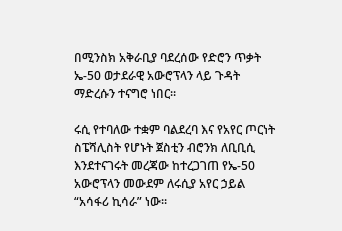በሚንስክ አቅራቢያ ባደረሰው የድሮን ጥቃት ኤ-50 ወታደራዊ አውሮፕላን ላይ ጉዳት ማድረሱን ተናግሮ ነበር።

ሩሲ የተባለው ተቋም ባልደረባ እና የአየር ጦርነት ስፔሻሊስት የሆኑት ጀስቲን ብሮንክ ለቢቢሲ እንደተናገሩት መረጃው ከተረጋገጠ የኤ-50 አውሮፕላን መውደም ለሩሲያ አየር ኃይል “አሳፋሪ ኪሳራ” ነው።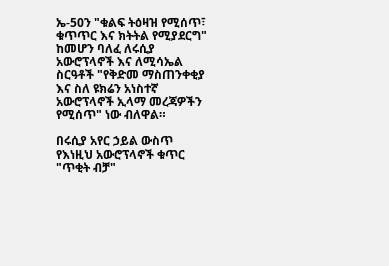ኤ-50ን "ቁልፍ ትዕዛዝ የሚሰጥ፣ ቁጥጥር እና ክትትል የሚያደርግ" ከመሆን ባለፈ ለሩሲያ አውሮፕላኖች እና ለሚሳኤል ስርዓቶች "የቅድመ ማስጠንቀቂያ እና ስለ ዩክሬን አነስተኛ አውሮፕላኖች ኢላማ መረጃዎችን የሚሰጥ" ነው ብለዋል።

በሩሲያ አየር ኃይል ውስጥ የእነዚህ አውሮፕላኖች ቁጥር "ጥቂት ብቻ"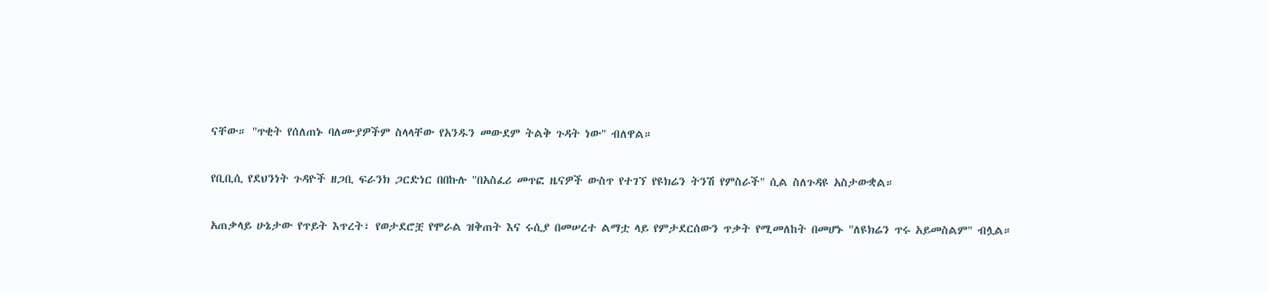ናቸው። "ጥቂት የሰለጠኑ ባለሙያዎችም ስላላቸው የአንዱን መውደም ትልቅ ጉዳት ነው" ብለዋል።

የቢቢሲ የደህንነት ጉዳዮች ዘጋቢ ፍራንክ ጋርድነር በበኩሉ "በአስፈሪ መጥፎ ዜናዎች ውስጥ የተገኘ የዩክሬን ትንሽ የምስራች" ሲል ስለጉዳዩ አስታውቋል።

አጠቃላይ ሁኔታው የጥይት እጥረት፣ የወታደሮቿ የሞራል ዝቅጠት እና ሩሲያ በመሠረተ ልማቷ ላይ የምታደርሰውን ጥቃት የሚመለከት በመሆኑ "ለዩክሬን ጥሩ አይመስልም" ብሏል።